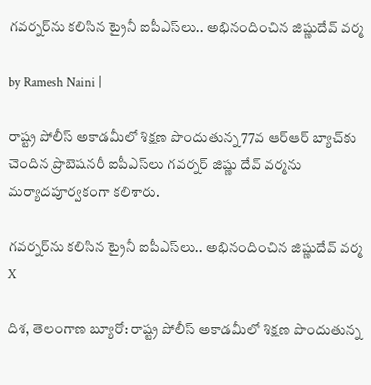గవర్నర్‌ను కలిసిన ట్రైనీ ఐపీఎస్‌లు.. అభినందించిన జిష్ణుదేవ్ వర్మ

by Ramesh Naini |

రాష్ట్ర పోలీస్ అకాడమీలో శిక్షణ పొందుతున్న 77వ ఆర్ఆర్ బ్యాచ్‌కు చెందిన ప్రొబెషనరీ ఐపీఎస్‌లు గవర్నర్ జిష్ణు దేవ్ వర్మను మర్యాదపూర్వకంగా కలిశారు.

గవర్నర్‌ను కలిసిన ట్రైనీ ఐపీఎస్‌లు.. అభినందించిన జిష్ణుదేవ్ వర్మ
X

దిశ, తెలంగాణ బ్యూరో: రాష్ట్ర పోలీస్ అకాడమీలో శిక్షణ పొందుతున్న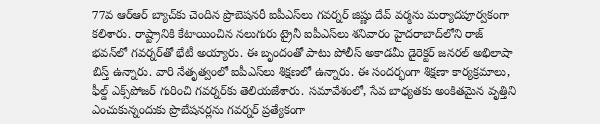77వ ఆర్ఆర్ బ్యాచ్‌కు చెందిన ప్రొబెషనరీ ఐపీఎస్‌లు గవర్నర్ జిష్ణు దేవ్ వర్మను మర్యాదపూర్వకంగా కలిశారు. రాష్ట్రానికి కేటాయించిన నలుగురు ట్రైనీ ఐపీఎస్‌లు శనివారం హైదరాబాద్‌లోని రాజ్ భవన్‌లో గవర్నర్‌తో భేటీ అయ్యారు. ఈ బృందంతో పాటు పోలీస్ అకాడమీ డైరెక్టర్ జనరల్ అభిలాషా బిస్త్ ఉన్నారు. వారి నేతృత్వంలో ఐపీఎస్‌లు శిక్షణలో ఉన్నారు. ఈ సందర్భంగా శిక్షణా కార్యక్రమాలు, ఫీల్డ్ ఎక్స్‌పోజర్ గురించి గవర్నర్‌కు తెలియజేశారు. సమావేశంలో, సేవ బాధ్యతకు అంకితమైన వృత్తిని ఎంచుకున్నందుకు ప్రొబేషనర్లను గవర్నర్ ప్రత్యేకంగా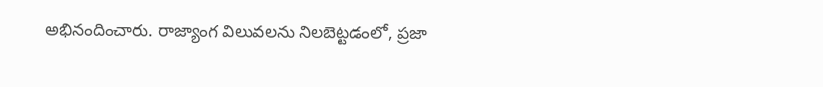అభినందించారు. రాజ్యాంగ విలువలను నిలబెట్టడంలో, ప్రజా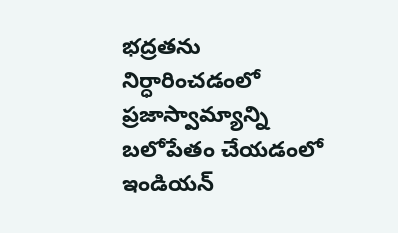భద్రతను నిర్ధారించడంలో ప్రజాస్వామ్యాన్ని బలోపేతం చేయడంలో ఇండియన్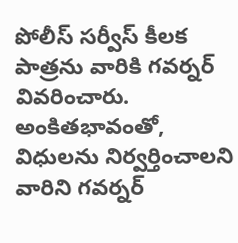పోలీస్ సర్వీస్ కీలక పాత్రను వారికి గవర్నర్ వివరించారు. అంకితభావంతో, విధులను నిర్వర్తించాలని వారిని గవర్నర్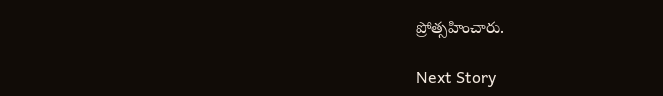ప్రోత్సహించారు.

Next Story